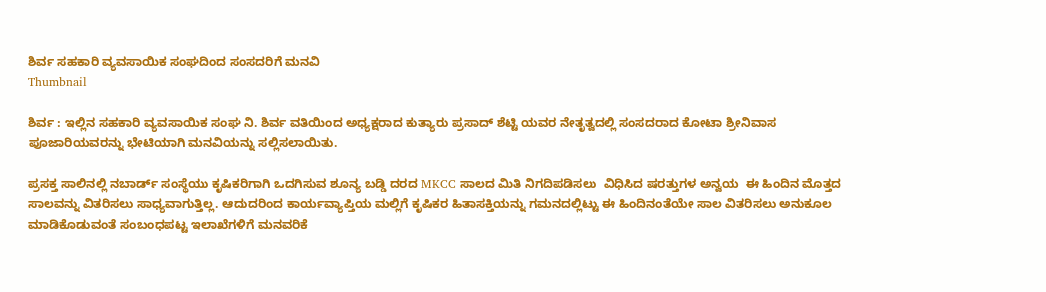ಶಿರ್ವ ಸಹಕಾರಿ ವ್ಯವಸಾಯಿಕ ಸಂಘದಿಂದ ಸಂಸದರಿಗೆ ಮನವಿ
Thumbnail

ಶಿರ್ವ : ಇಲ್ಲಿನ ಸಹಕಾರಿ ವ್ಯವಸಾಯಿಕ ಸಂಘ ನಿ. ಶಿರ್ವ ವತಿಯಿಂದ ಅಧ್ಯಕ್ಷರಾದ ಕುತ್ಯಾರು ಪ್ರಸಾದ್ ಶೆಟ್ಟಿ ಯವರ ನೇತೃತ್ವದಲ್ಲಿ ಸಂಸದರಾದ ಕೋಟಾ ಶ್ರೀನಿವಾಸ ಪೂಜಾರಿಯವರನ್ನು ಭೇಟಿಯಾಗಿ ಮನವಿಯನ್ನು ಸಲ್ಲಿಸಲಾಯಿತು.

ಪ್ರಸಕ್ತ ಸಾಲಿನಲ್ಲಿ ನಬಾರ್ಡ್ ಸಂಸ್ಥೆಯು ಕೃಷಿಕರಿಗಾಗಿ ಒದಗಿಸುವ ಶೂನ್ಯ ಬಡ್ಡಿ ದರದ MKCC ಸಾಲದ ಮಿತಿ ನಿಗದಿಪಡಿಸಲು  ವಿಧಿಸಿದ ಷರತ್ತುಗಳ ಅನ್ವಯ  ಈ ಹಿಂದಿನ ಮೊತ್ತದ ಸಾಲವನ್ನು ವಿತರಿಸಲು ಸಾಧ್ಯವಾಗುತ್ತಿಲ್ಲ. ಆದುದರಿಂದ ಕಾರ್ಯವ್ಯಾಪ್ತಿಯ ಮಲ್ಲಿಗೆ ಕೃಷಿಕರ ಹಿತಾಸಕ್ತಿಯನ್ನು ಗಮನದಲ್ಲಿಟ್ಟು ಈ ಹಿಂದಿನಂತೆಯೇ ಸಾಲ ವಿತರಿಸಲು ಅನುಕೂಲ ಮಾಡಿಕೊಡುವಂತೆ ಸಂಬಂಧಪಟ್ಟ ಇಲಾಖೆಗಳಿಗೆ ಮನವರಿಕೆ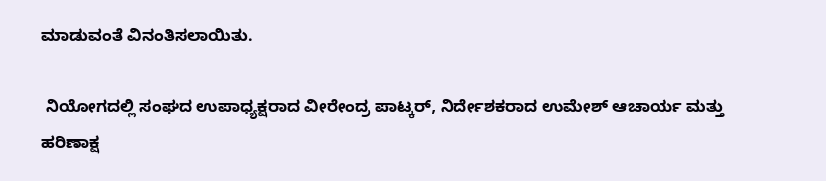ಮಾಡುವಂತೆ ವಿನಂತಿಸಲಾಯಿತು.

 ನಿಯೋಗದಲ್ಲಿ ಸಂಘದ ಉಪಾಧ್ಯಕ್ಷರಾದ ವೀರೇಂದ್ರ ಪಾಟ್ಕರ್, ನಿರ್ದೇಶಕರಾದ ಉಮೇಶ್ ಆಚಾರ್ಯ ಮತ್ತು ಹರಿಣಾಕ್ಷ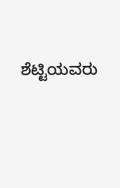ಶೆಟ್ಟಿಯವರು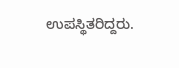ಉಪಸ್ಥಿತರಿದ್ದರು.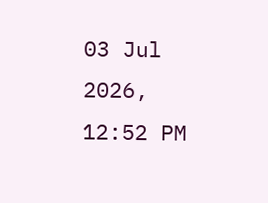03 Jul 2026, 12:52 PM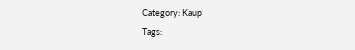Category: Kaup
Tags: